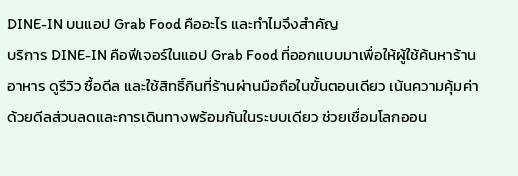DINE-IN บนแอป Grab Food คืออะไร และทำไมจึงสำคัญ
บริการ DINE-IN คือฟีเจอร์ในแอป Grab Food ที่ออกแบบมาเพื่อให้ผู้ใช้ค้นหาร้านอาหาร ดูรีวิว ซื้อดีล และใช้สิทธิ์กินที่ร้านผ่านมือถือในขั้นตอนเดียว เน้นความคุ้มค่าด้วยดีลส่วนลดและการเดินทางพร้อมกันในระบบเดียว ช่วยเชื่อมโลกออน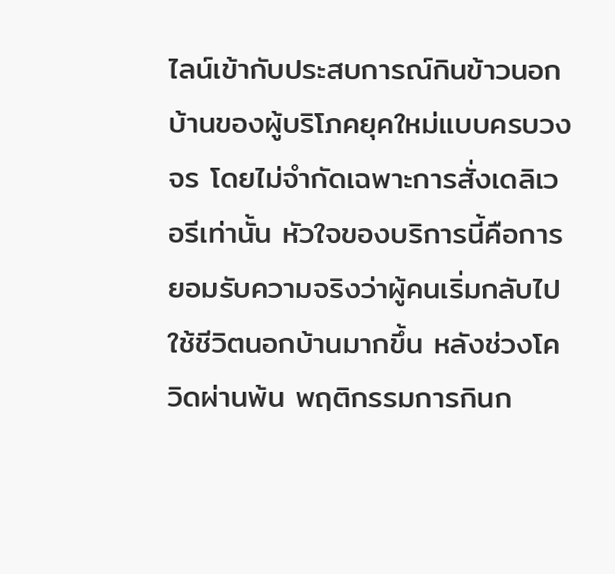ไลน์เข้ากับประสบการณ์กินข้าวนอกบ้านของผู้บริโภคยุคใหม่แบบครบวงจร โดยไม่จำกัดเฉพาะการสั่งเดลิเวอรีเท่านั้น หัวใจของบริการนี้คือการยอมรับความจริงว่าผู้คนเริ่มกลับไปใช้ชีวิตนอกบ้านมากขึ้น หลังช่วงโควิดผ่านพ้น พฤติกรรมการกินก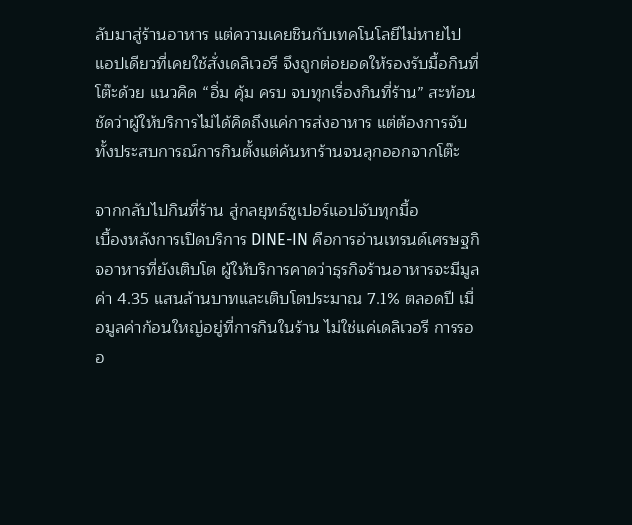ลับมาสู่ร้านอาหาร แต่ความเคยชินกับเทคโนโลยีไม่หายไป แอปเดียวที่เคยใช้สั่งเดลิเวอรี จึงถูกต่อยอดให้รองรับมื้อกินที่โต๊ะด้วย แนวคิด “อิ่ม คุ้ม ครบ จบทุกเรื่องกินที่ร้าน” สะท้อนชัดว่าผู้ให้บริการไม่ได้คิดถึงแค่การส่งอาหาร แต่ต้องการจับทั้งประสบการณ์การกินตั้งแต่ค้นหาร้านจนลุกออกจากโต๊ะ

จากกลับไปกินที่ร้าน สู่กลยุทธ์ซูเปอร์แอปจับทุกมื้อ
เบื้องหลังการเปิดบริการ DINE-IN คือการอ่านเทรนด์เศรษฐกิจอาหารที่ยังเติบโต ผู้ให้บริการคาดว่าธุรกิจร้านอาหารจะมีมูลค่า 4.35 แสนล้านบาทและเติบโตประมาณ 7.1% ตลอดปี เมื่อมูลค่าก้อนใหญ่อยู่ที่การกินในร้าน ไม่ใช่แค่เดลิเวอรี การรออ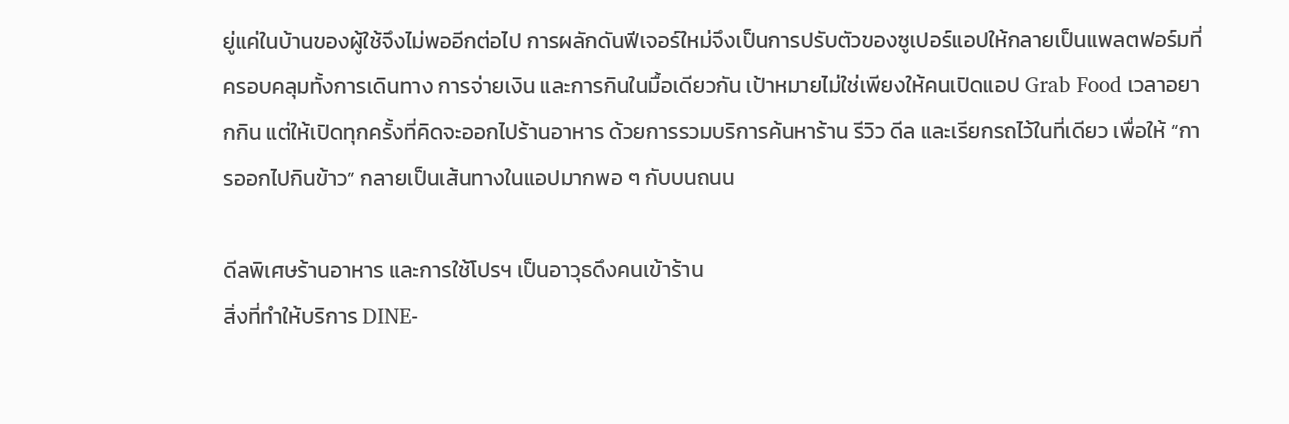ยู่แค่ในบ้านของผู้ใช้จึงไม่พออีกต่อไป การผลักดันฟีเจอร์ใหม่จึงเป็นการปรับตัวของซูเปอร์แอปให้กลายเป็นแพลตฟอร์มที่ครอบคลุมทั้งการเดินทาง การจ่ายเงิน และการกินในมื้อเดียวกัน เป้าหมายไม่ใช่เพียงให้คนเปิดแอป Grab Food เวลาอยากกิน แต่ให้เปิดทุกครั้งที่คิดจะออกไปร้านอาหาร ด้วยการรวมบริการค้นหาร้าน รีวิว ดีล และเรียกรถไว้ในที่เดียว เพื่อให้ “การออกไปกินข้าว” กลายเป็นเส้นทางในแอปมากพอ ๆ กับบนถนน

ดีลพิเศษร้านอาหาร และการใช้โปรฯ เป็นอาวุธดึงคนเข้าร้าน
สิ่งที่ทำให้บริการ DINE-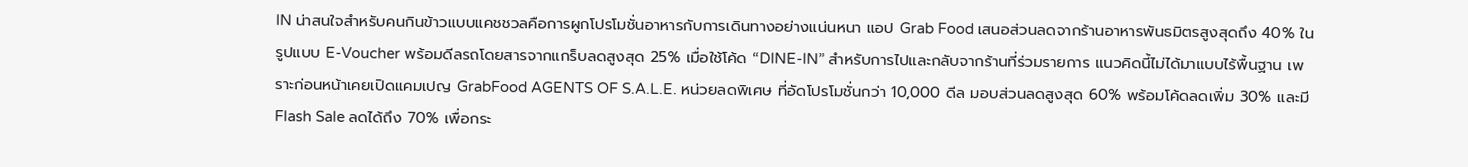IN น่าสนใจสำหรับคนกินข้าวแบบแคชชวลคือการผูกโปรโมชั่นอาหารกับการเดินทางอย่างแน่นหนา แอป Grab Food เสนอส่วนลดจากร้านอาหารพันธมิตรสูงสุดถึง 40% ในรูปแบบ E-Voucher พร้อมดีลรถโดยสารจากแกร็บลดสูงสุด 25% เมื่อใช้โค้ด “DINE-IN” สำหรับการไปและกลับจากร้านที่ร่วมรายการ แนวคิดนี้ไม่ได้มาแบบไร้พื้นฐาน เพราะก่อนหน้าเคยเปิดแคมเปญ GrabFood AGENTS OF S.A.L.E. หน่วยลดพิเศษ ที่อัดโปรโมชั่นกว่า 10,000 ดีล มอบส่วนลดสูงสุด 60% พร้อมโค้ดลดเพิ่ม 30% และมี Flash Sale ลดได้ถึง 70% เพื่อกระ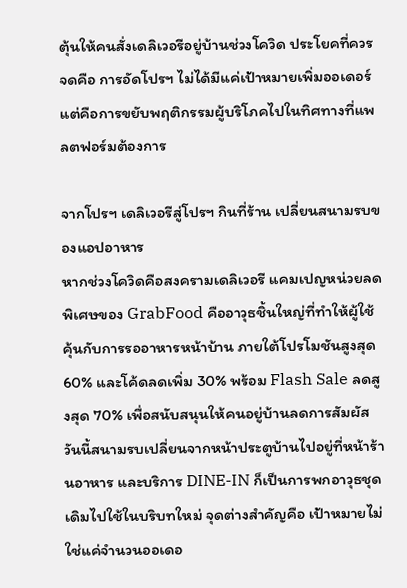ตุ้นให้คนสั่งเดลิเวอรีอยู่บ้านช่วงโควิด ประโยคที่ควรจดคือ การอัดโปรฯ ไม่ได้มีแค่เป้าหมายเพิ่มออเดอร์ แต่คือการขยับพฤติกรรมผู้บริโภคไปในทิศทางที่แพลตฟอร์มต้องการ

จากโปรฯ เดลิเวอรีสู่โปรฯ กินที่ร้าน เปลี่ยนสนามรบของแอปอาหาร
หากช่วงโควิดคือสงครามเดลิเวอรี แคมเปญหน่วยลดพิเศษของ GrabFood คืออาวุธชิ้นใหญ่ที่ทำให้ผู้ใช้คุ้นกับการรออาหารหน้าบ้าน ภายใต้โปรโมชันสูงสุด 60% และโค้ดลดเพิ่ม 30% พร้อม Flash Sale ลดสูงสุด 70% เพื่อสนับสนุนให้คนอยู่บ้านลดการสัมผัส วันนี้สนามรบเปลี่ยนจากหน้าประตูบ้านไปอยู่ที่หน้าร้านอาหาร และบริการ DINE-IN ก็เป็นการพกอาวุธชุดเดิมไปใช้ในบริบทใหม่ จุดต่างสำคัญคือ เป้าหมายไม่ใช่แค่จำนวนออเดอ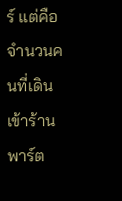ร์ แต่คือจำนวนคนที่เดินเข้าร้าน พาร์ต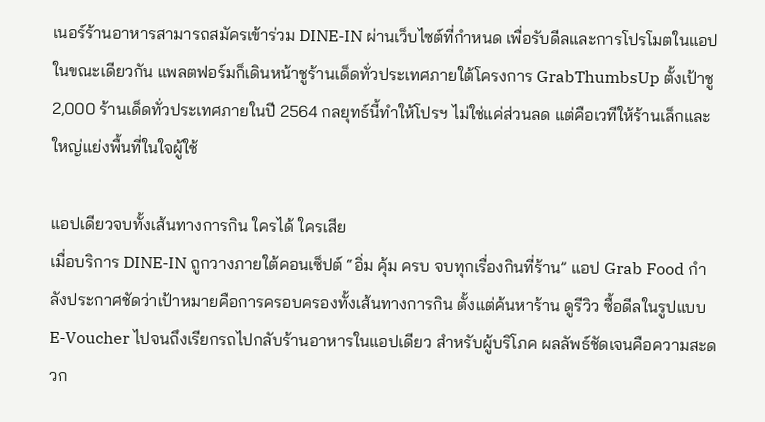เนอร์ร้านอาหารสามารถสมัครเข้าร่วม DINE-IN ผ่านเว็บไซต์ที่กำหนด เพื่อรับดีลและการโปรโมตในแอป ในขณะเดียวกัน แพลตฟอร์มก็เดินหน้าชูร้านเด็ดทั่วประเทศภายใต้โครงการ GrabThumbsUp ตั้งเป้าชู 2,000 ร้านเด็ดทั่วประเทศภายในปี 2564 กลยุทธ์นี้ทำให้โปรฯ ไม่ใช่แค่ส่วนลด แต่คือเวทีให้ร้านเล็กและใหญ่แย่งพื้นที่ในใจผู้ใช้

แอปเดียวจบทั้งเส้นทางการกิน ใครได้ ใครเสีย
เมื่อบริการ DINE-IN ถูกวางภายใต้คอนเซ็ปต์ “อิ่ม คุ้ม ครบ จบทุกเรื่องกินที่ร้าน” แอป Grab Food กำลังประกาศชัดว่าเป้าหมายคือการครอบครองทั้งเส้นทางการกิน ตั้งแต่ค้นหาร้าน ดูรีวิว ซื้อดีลในรูปแบบ E-Voucher ไปจนถึงเรียกรถไปกลับร้านอาหารในแอปเดียว สำหรับผู้บริโภค ผลลัพธ์ชัดเจนคือความสะดวก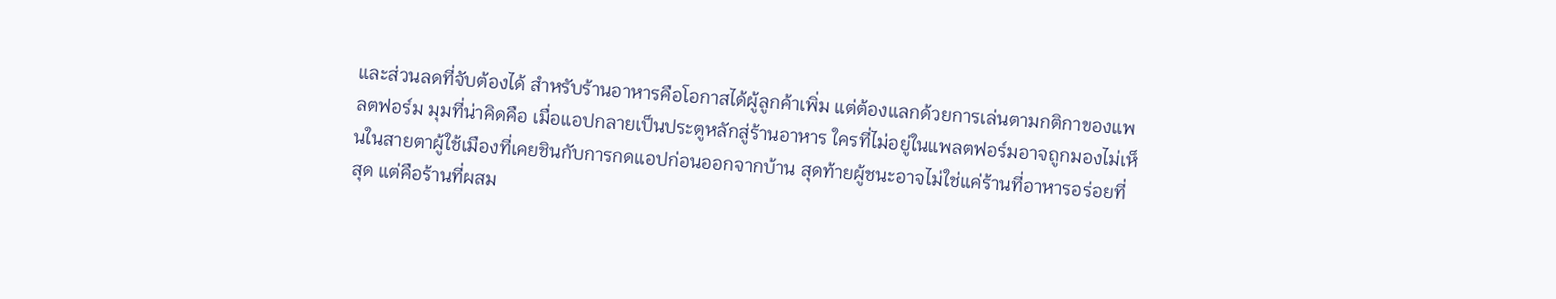และส่วนลดที่จับต้องได้ สำหรับร้านอาหารคือโอกาสได้ผู้ลูกค้าเพิ่ม แต่ต้องแลกด้วยการเล่นตามกติกาของแพลตฟอร์ม มุมที่น่าคิดคือ เมื่อแอปกลายเป็นประตูหลักสู่ร้านอาหาร ใครที่ไม่อยู่ในแพลตฟอร์มอาจถูกมองไม่เห็นในสายตาผู้ใช้เมืองที่เคยชินกับการกดแอปก่อนออกจากบ้าน สุดท้ายผู้ชนะอาจไม่ใช่แค่ร้านที่อาหารอร่อยที่สุด แต่คือร้านที่ผสม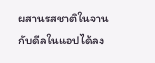ผสานรสชาติในจานกับดีลในแอปได้ลง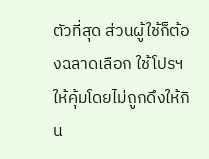ตัวที่สุด ส่วนผู้ใช้ก็ต้องฉลาดเลือก ใช้โปรฯ ให้คุ้มโดยไม่ถูกดึงให้กิน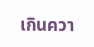เกินควา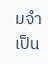มจำเป็น